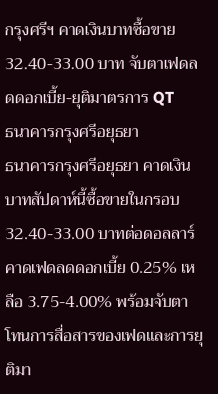กรุงศรีฯ คาดเงินบาทซื้อขาย 32.40-33.00 บาท จับตาเฟดลดดอกเบี้ย-ยุติมาตรการ QT
ธนาคารกรุงศรีอยุธยา
ธนาคารกรุงศรีอยุธยา คาดเงินบาทสัปดาห์นี้ซื้อขายในกรอบ 32.40-33.00 บาทต่อดอลลาร์ คาดเฟดลดดอกเบี้ย 0.25% เหลือ 3.75-4.00% พร้อมจับตาโทนการสื่อสารของเฟดและการยุติมา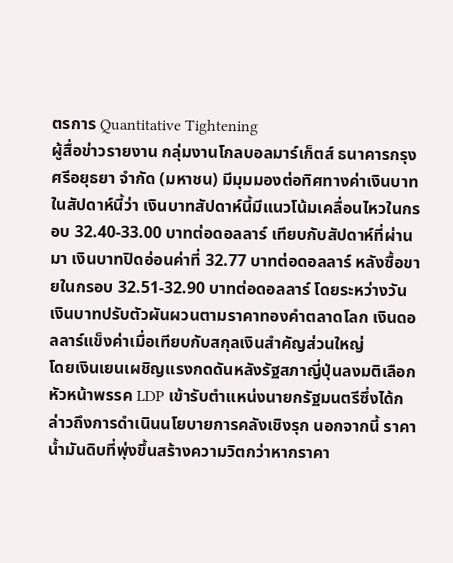ตรการ Quantitative Tightening
ผู้สื่อข่าวรายงาน กลุ่มงานโกลบอลมาร์เก็ตส์ ธนาคารกรุงศรีอยุธยา จำกัด (มหาชน) มีมุมมองต่อทิศทางค่าเงินบาทในสัปดาห์นี้ว่า เงินบาทสัปดาห์นี้มีแนวโน้มเคลื่อนไหวในกรอบ 32.40-33.00 บาทต่อดอลลาร์ เทียบกับสัปดาห์ที่ผ่านมา เงินบาทปิดอ่อนค่าที่ 32.77 บาทต่อดอลลาร์ หลังซื้อขายในกรอบ 32.51-32.90 บาทต่อดอลลาร์ โดยระหว่างวันเงินบาทปรับตัวผันผวนตามราคาทองคำตลาดโลก เงินดอลลาร์แข็งค่าเมื่อเทียบกับสกุลเงินสำคัญส่วนใหญ่
โดยเงินเยนเผชิญแรงกดดันหลังรัฐสภาญี่ปุ่นลงมติเลือกหัวหน้าพรรค LDP เข้ารับตำแหน่งนายกรัฐมนตรีซึ่งได้กล่าวถึงการดำเนินนโยบายการคลังเชิงรุก นอกจากนี้ ราคาน้ำมันดิบที่พุ่งขึ้นสร้างความวิตกว่าหากราคา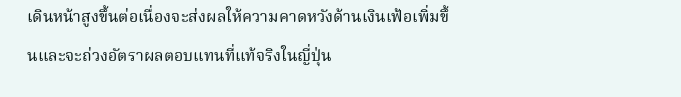เดินหน้าสูงขึ้นต่อเนื่องจะส่งผลให้ความคาดหวังด้านเงินเฟ้อเพิ่มขึ้นและจะถ่วงอัตราผลตอบแทนที่แท้จริงในญี่ปุ่น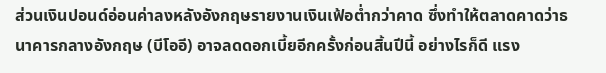ส่วนเงินปอนด์อ่อนค่าลงหลังอังกฤษรายงานเงินเฟ้อต่ำกว่าคาด ซึ่งทำให้ตลาดคาดว่าธนาคารกลางอังกฤษ (บีโออี) อาจลดดอกเบี้ยอีกครั้งก่อนสิ้นปีนี้ อย่างไรก็ดี แรง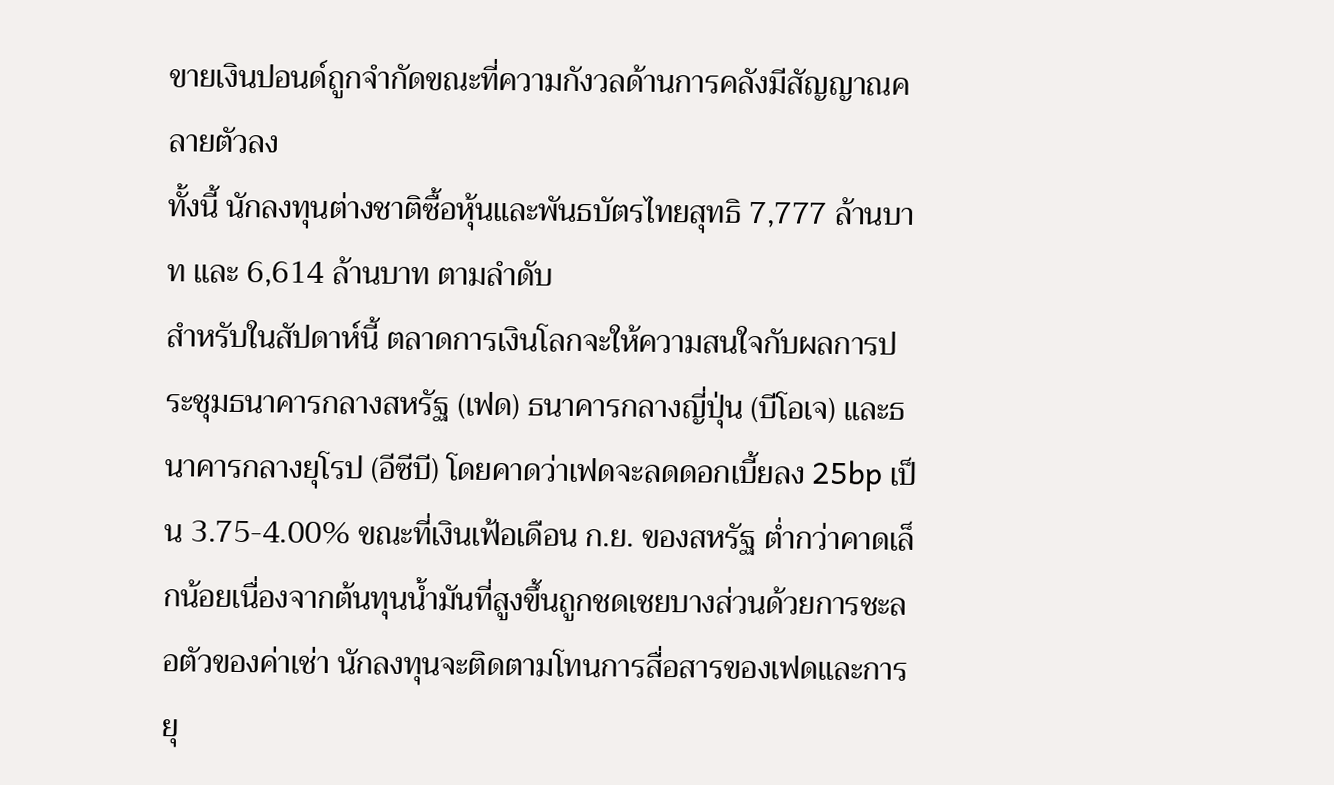ขายเงินปอนด์ถูกจำกัดขณะที่ความกังวลด้านการคลังมีสัญญาณคลายตัวลง
ทั้งนี้ นักลงทุนต่างชาติซื้อหุ้นและพันธบัตรไทยสุทธิ 7,777 ล้านบาท และ 6,614 ล้านบาท ตามลำดับ
สำหรับในสัปดาห์นี้ ตลาดการเงินโลกจะให้ความสนใจกับผลการประชุมธนาคารกลางสหรัฐ (เฟด) ธนาคารกลางญี่ปุ่น (บีโอเจ) และธนาคารกลางยุโรป (อีซีบี) โดยคาดว่าเฟดจะลดดอกเบี้ยลง 25bp เป็น 3.75-4.00% ขณะที่เงินเฟ้อเดือน ก.ย. ของสหรัฐ ต่ำกว่าคาดเล็กน้อยเนื่องจากต้นทุนน้ำมันที่สูงขึ้นถูกชดเชยบางส่วนด้วยการชะลอตัวของค่าเช่า นักลงทุนจะติดตามโทนการสื่อสารของเฟดและการยุ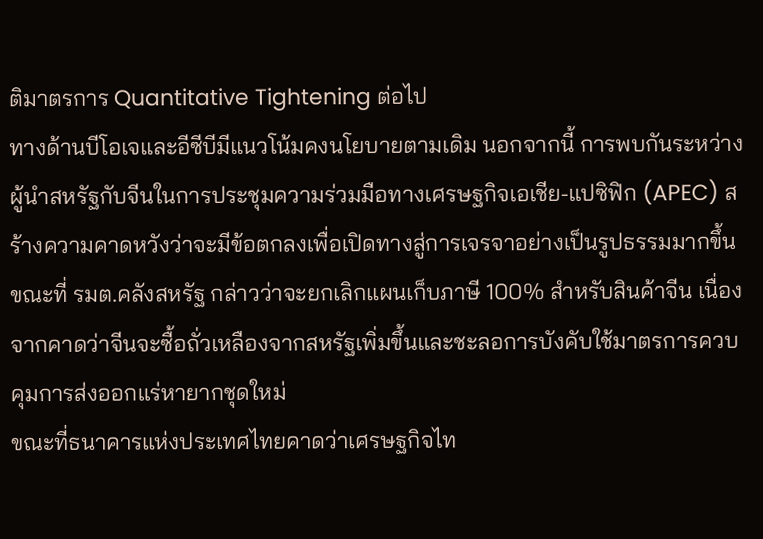ติมาตรการ Quantitative Tightening ต่อไป
ทางด้านบีโอเจและอีซีบีมีแนวโน้มคงนโยบายตามเดิม นอกจากนี้ การพบกันระหว่างผู้นำสหรัฐกับจีนในการประชุมความร่วมมือทางเศรษฐกิจเอเชีย-แปซิฟิก (APEC) สร้างความคาดหวังว่าจะมีข้อตกลงเพื่อเปิดทางสู่การเจรจาอย่างเป็นรูปธรรมมากขึ้นขณะที่ รมต.คลังสหรัฐ กล่าวว่าจะยกเลิกแผนเก็บภาษี 100% สำหรับสินค้าจีน เนื่องจากคาดว่าจีนจะซื้อถั่วเหลืองจากสหรัฐเพิ่มขึ้นและชะลอการบังคับใช้มาตรการควบคุมการส่งออกแร่หายากชุดใหม่
ขณะที่ธนาคารแห่งประเทศไทยคาดว่าเศรษฐกิจไท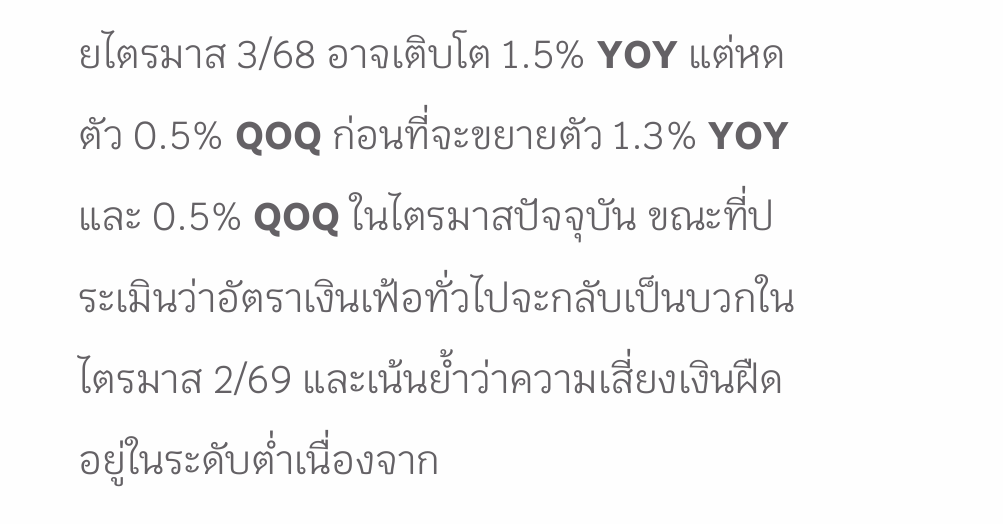ยไตรมาส 3/68 อาจเติบโต 1.5% YOY แต่หดตัว 0.5% QOQ ก่อนที่จะขยายตัว 1.3% YOY และ 0.5% QOQ ในไตรมาสปัจจุบัน ขณะที่ประเมินว่าอัตราเงินเฟ้อทั่วไปจะกลับเป็นบวกในไตรมาส 2/69 และเน้นย้ำว่าความเสี่ยงเงินฝืดอยู่ในระดับต่ำเนื่องจาก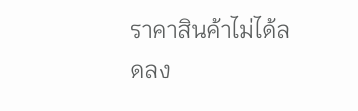ราคาสินค้าไม่ได้ลดลง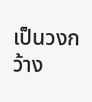เป็นวงกว้าง